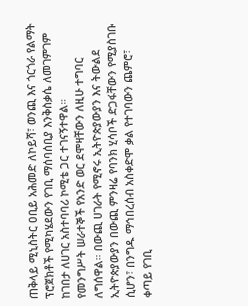ጠቅላይ ሚኒስትር ዐቢይ አሕመድ ለኮይሻ፣ ወንጪ እና ጎርጎራ የልማት ፕሮጀክቶች የሚካሄደውን የገቢ ማሰባሰቢያ እንቅስቃሴ ለመገምገም ከገበታ ለሀገር አስተባባሪ ኮሚቴ ጋር ተገናኝተዋል።
የመንግሥት ሠራተኞች የአንድ ወር ደሞዛቸውን ለዚሁ ተግባር ለግሰዋል። በውጪ ሀገራት የሚኖሩ ኢትዮጵያውያን እና ትውልደ ኢትዮጵያውያን በውጪ ምንዛሬ የባንክ ሂሳቦች ድጋፋቸውን የሚያስገቡ ሲሆን፣ በንግዱ ማኅበረሰብ አስቀድሞ ቃል የተገባውን ጨምሮ፣ ቀጣይ የገቢ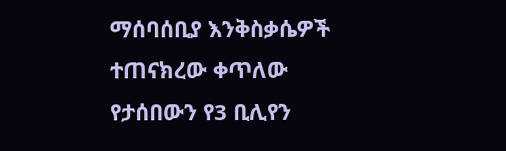ማሰባሰቢያ እንቅስቃሴዎች ተጠናክረው ቀጥለው የታሰበውን የ3 ቢሊየን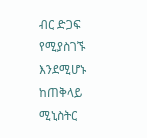ብር ድጋፍ የሚያስገኙ እንደሚሆኑ ከጠቅላይ ሚኒስትር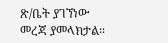ጽ/ቤት ያገኘነው መረጃ ያመላክታል።